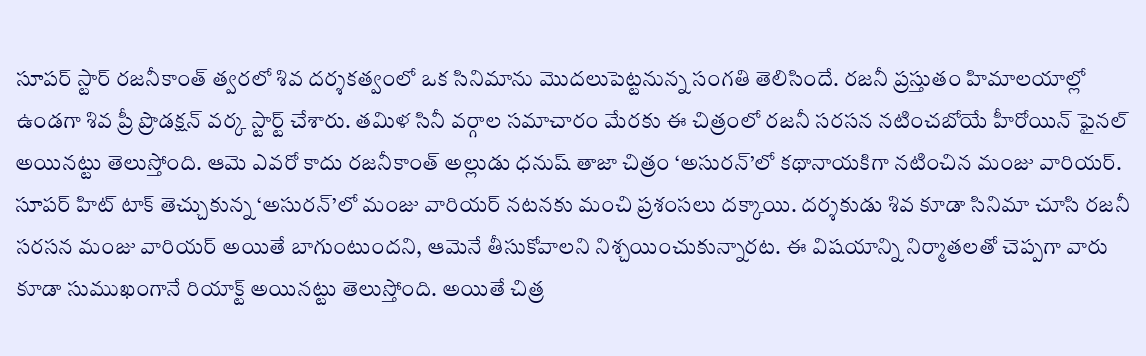సూపర్ స్టార్ రజనీకాంత్ త్వరలో శివ దర్శకత్వంలో ఒక సినిమాను మొదలుపెట్టనున్న సంగతి తెలిసిందే. రజనీ ప్రస్తుతం హిమాలయాల్లో ఉండగా శివ ప్రీ ప్రొడక్షన్ వర్క స్టార్ట్ చేశారు. తమిళ సినీ వర్గాల సమాచారం మేరకు ఈ చిత్రంలో రజనీ సరసన నటించబోయే హీరోయిన్ ఫైనల్ అయినట్టు తెలుస్తోంది. ఆమె ఎవరో కాదు రజనీకాంత్ అల్లుడు ధనుష్ తాజా చిత్రం ‘అసురన్’లో కథానాయకిగా నటించిన మంజు వారియర్.
సూపర్ హిట్ టాక్ తెచ్చుకున్న ‘అసురన్’లో మంజు వారియర్ నటనకు మంచి ప్రశంసలు దక్కాయి. దర్శకుడు శివ కూడా సినిమా చూసి రజనీ సరసన మంజు వారియర్ అయితే బాగుంటుందని, ఆమెనే తీసుకోవాలని నిశ్చయించుకున్నారట. ఈ విషయాన్ని నిర్మాతలతో చెప్పగా వారు కూడా సుముఖంగానే రియాక్ట్ అయినట్టు తెలుస్తోంది. అయితే చిత్ర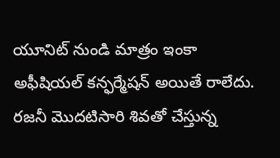యూనిట్ నుండి మాత్రం ఇంకా అఫీషియల్ కన్ఫర్మేషన్ అయితే రాలేదు.
రజనీ మొదటిసారి శివతో చేస్తున్న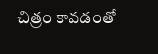చిత్రం కావడంతో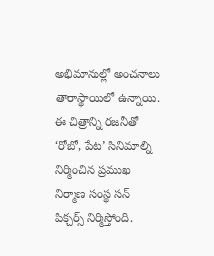అభిమానుల్లో అంచనాలు తారాస్థాయిలో ఉన్నాయి. ఈ చిత్రాన్ని రజనీతో ‘రోబో, పేట’ సినిమాల్ని నిర్మించిన ప్రముఖ నిర్మాణ సంస్థ సన్ పిక్చర్స్ నిర్మిస్తోంది.